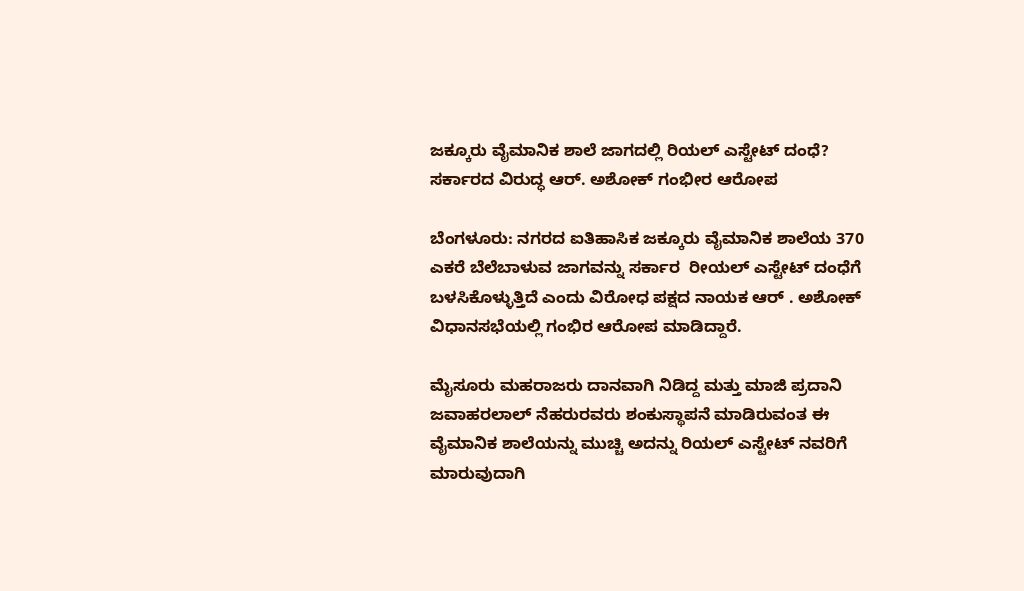ಜಕ್ಕೂರು ವೈಮಾನಿಕ ಶಾಲೆ ಜಾಗದಲ್ಲಿ ರಿಯಲ್ ಎಸ್ಟೇಟ್ ದಂಧೆ? ಸರ್ಕಾರದ ವಿರುದ್ಧ ಆರ್. ಅಶೋಕ್ ಗಂಭೀರ ಆರೋಪ

ಬೆಂಗಳೂರು: ನಗರದ ಐತಿಹಾಸಿಕ ಜಕ್ಕೂರು ವೈಮಾನಿಕ ಶಾಲೆಯ 370 ಎಕರೆ ಬೆಲೆಬಾಳುವ ಜಾಗವನ್ನು ಸರ್ಕಾರ  ರೀಯಲ್‌ ಎಸ್ಟೇಟ್‌ ದಂಧೆಗೆ ಬಳಸಿಕೊಳ್ಳುತ್ತಿದೆ ಎಂದು ವಿರೋಧ ಪಕ್ಷದ ನಾಯಕ ಆರ್‌ . ಅಶೋಕ್‌ ವಿಧಾನಸಭೆಯಲ್ಲಿ ಗಂಭಿರ ಆರೋಪ ಮಾಡಿದ್ದಾರೆ.

ಮೈಸೂರು ಮಹರಾಜರು ದಾನವಾಗಿ ನಿಡಿದ್ದ ಮತ್ತು ಮಾಜಿ ಪ್ರದಾನಿ ಜವಾಹರಲಾಲ್‌ ನೆಹರುರವರು ಶಂಕುಸ್ಥಾಪನೆ ಮಾಡಿರುವಂತ ಈ ವೈಮಾನಿಕ ಶಾಲೆಯನ್ನು ಮುಚ್ಚಿ ಅದನ್ನು ರಿಯಲ್‌ ಎಸ್ಟೇಟ್‌ ನವರಿಗೆ ಮಾರುವುದಾಗಿ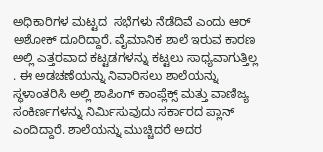ಅಧಿಕಾರಿಗಳ ಮಟ್ಟದ  ಸಭೆಗಳು ನೆಡೆದಿವೆ ಎಂದು ಆರ್‌ ಅಶೋಕ್‌ ದೂರಿದ್ದಾರೆ. ವೈಮಾನಿಕ ಶಾಲೆ ಇರುವ ಕಾರಣ ಅಲ್ಲಿ ಎತ್ತರವಾದ ಕಟ್ಟಡಗಳನ್ನು ಕಟ್ಟಲು ಸಾಧ್ಯವಾಗುತ್ತಿಲ್ಲ . ಈ ಅಡಚಣೆಯನ್ನು ನಿವಾರಿಸಲು ಶಾಲೆಯನ್ನು ಸ್ಥಳಾಂತರಿಸಿ ಅಲ್ಲಿ ಶಾಪಿಂಗ್‌ ಕಾಂಪ್ಲೆಕ್ಸ್‌ ಮತ್ತು ವಾಣಿಜ್ಯ ಸಂಕಿರ್ಣಗಳನ್ನು ನಿರ್ಮಿಸುವುದು ಸರ್ಕಾರದ ಪ್ಲಾನ್‌ ಎಂದಿದ್ದಾರೆ. ಶಾಲೆಯನ್ನು ಮುಚ್ಚಿದರೆ ಅದರ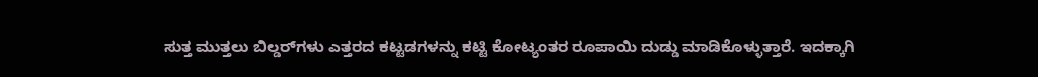ಸುತ್ತ ಮುತ್ತಲು ಬಿಲ್ಡರ್‌ಗಳು ಎತ್ತರದ ಕಟ್ಟಡಗಳನ್ನು ಕಟ್ಟಿ ಕೋಟ್ಯಂತರ ರೂಪಾಯಿ ದುಡ್ಡು ಮಾಡಿಕೊಳ್ಳುತ್ತಾರೆ. ಇದಕ್ಕಾಗಿ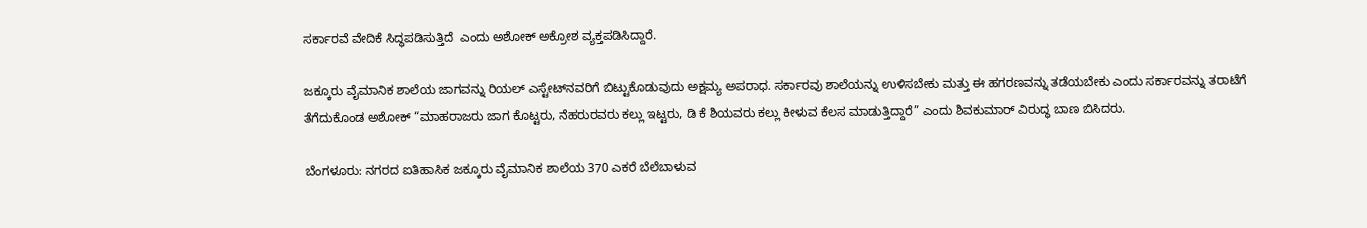ಸರ್ಕಾರವೆ ವೇದಿಕೆ ಸಿದ್ಧಪಡಿಸುತ್ತಿದೆ  ಎಂದು ಅಶೋಕ್‌ ಅಕ್ರೋಶ ವ್ಯಕ್ತಪಡಿಸಿದ್ದಾರೆ.

ಜಕ್ಕೂರು ವೈಮಾನಿಕ ಶಾಲೆಯ ಜಾಗವನ್ನು ರಿಯಲ್ ಎಸ್ಟೇಟ್‌ನವರಿಗೆ ಬಿಟ್ಟುಕೊಡುವುದು ಅಕ್ಷಮ್ಯ ಅಪರಾಧ. ಸರ್ಕಾರವು ಶಾಲೆಯನ್ನು ಉಳಿಸಬೇಕು ಮತ್ತು ಈ ಹಗರಣವನ್ನು ತಡೆಯಬೇಕು ಎಂದು ಸರ್ಕಾರವನ್ನು ತರಾಟೆಗೆ ತೆಗೆದುಕೊಂಡ ಅಶೋಕ್‌ “ಮಾಹರಾಜರು ಜಾಗ ಕೊಟ್ಟರು, ನೆಹರುರವರು ಕಲ್ಲು ಇಟ್ಟರು, ಡಿ ಕೆ ಶಿಯವರು ಕಲ್ಲು ಕೀಳುವ ಕೆಲಸ ಮಾಡುತ್ತಿದ್ದಾರೆ” ಎಂದು ಶಿವಕುಮಾರ್‌ ವಿರುದ್ಧ ಬಾಣ ಬಿಸಿದರು.

ಬೆಂಗಳೂರು: ನಗರದ ಐತಿಹಾಸಿಕ ಜಕ್ಕೂರು ವೈಮಾನಿಕ ಶಾಲೆಯ 370 ಎಕರೆ ಬೆಲೆಬಾಳುವ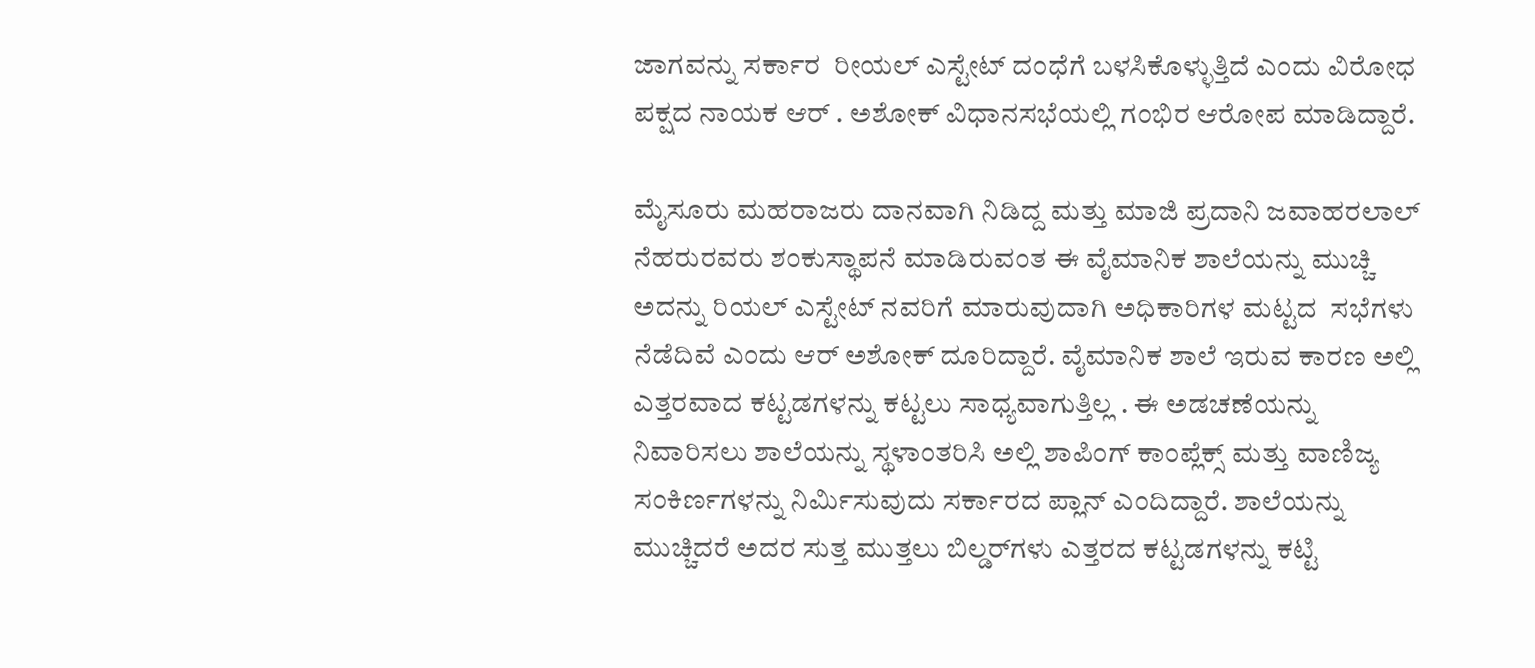ಜಾಗವನ್ನು ಸರ್ಕಾರ  ರೀಯಲ್‌ ಎಸ್ಟೇಟ್‌ ದಂಧೆಗೆ ಬಳಸಿಕೊಳ್ಳುತ್ತಿದೆ ಎಂದು ವಿರೋಧ ಪಕ್ಷದ ನಾಯಕ ಆರ್‌ . ಅಶೋಕ್‌ ವಿಧಾನಸಭೆಯಲ್ಲಿ ಗಂಭಿರ ಆರೋಪ ಮಾಡಿದ್ದಾರೆ.

ಮೈಸೂರು ಮಹರಾಜರು ದಾನವಾಗಿ ನಿಡಿದ್ದ ಮತ್ತು ಮಾಜಿ ಪ್ರದಾನಿ ಜವಾಹರಲಾಲ್‌ ನೆಹರುರವರು ಶಂಕುಸ್ಥಾಪನೆ ಮಾಡಿರುವಂತ ಈ ವೈಮಾನಿಕ ಶಾಲೆಯನ್ನು ಮುಚ್ಚಿ ಅದನ್ನು ರಿಯಲ್‌ ಎಸ್ಟೇಟ್‌ ನವರಿಗೆ ಮಾರುವುದಾಗಿ ಅಧಿಕಾರಿಗಳ ಮಟ್ಟದ  ಸಭೆಗಳು ನೆಡೆದಿವೆ ಎಂದು ಆರ್‌ ಅಶೋಕ್‌ ದೂರಿದ್ದಾರೆ. ವೈಮಾನಿಕ ಶಾಲೆ ಇರುವ ಕಾರಣ ಅಲ್ಲಿ ಎತ್ತರವಾದ ಕಟ್ಟಡಗಳನ್ನು ಕಟ್ಟಲು ಸಾಧ್ಯವಾಗುತ್ತಿಲ್ಲ . ಈ ಅಡಚಣೆಯನ್ನು ನಿವಾರಿಸಲು ಶಾಲೆಯನ್ನು ಸ್ಥಳಾಂತರಿಸಿ ಅಲ್ಲಿ ಶಾಪಿಂಗ್‌ ಕಾಂಪ್ಲೆಕ್ಸ್‌ ಮತ್ತು ವಾಣಿಜ್ಯ ಸಂಕಿರ್ಣಗಳನ್ನು ನಿರ್ಮಿಸುವುದು ಸರ್ಕಾರದ ಪ್ಲಾನ್‌ ಎಂದಿದ್ದಾರೆ. ಶಾಲೆಯನ್ನು ಮುಚ್ಚಿದರೆ ಅದರ ಸುತ್ತ ಮುತ್ತಲು ಬಿಲ್ಡರ್‌ಗಳು ಎತ್ತರದ ಕಟ್ಟಡಗಳನ್ನು ಕಟ್ಟಿ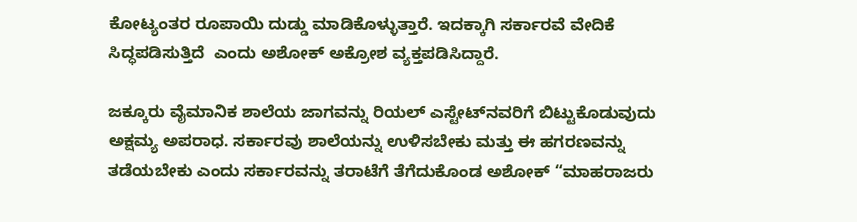ಕೋಟ್ಯಂತರ ರೂಪಾಯಿ ದುಡ್ಡು ಮಾಡಿಕೊಳ್ಳುತ್ತಾರೆ. ಇದಕ್ಕಾಗಿ ಸರ್ಕಾರವೆ ವೇದಿಕೆ ಸಿದ್ಧಪಡಿಸುತ್ತಿದೆ  ಎಂದು ಅಶೋಕ್‌ ಅಕ್ರೋಶ ವ್ಯಕ್ತಪಡಿಸಿದ್ದಾರೆ.

ಜಕ್ಕೂರು ವೈಮಾನಿಕ ಶಾಲೆಯ ಜಾಗವನ್ನು ರಿಯಲ್ ಎಸ್ಟೇಟ್‌ನವರಿಗೆ ಬಿಟ್ಟುಕೊಡುವುದು ಅಕ್ಷಮ್ಯ ಅಪರಾಧ. ಸರ್ಕಾರವು ಶಾಲೆಯನ್ನು ಉಳಿಸಬೇಕು ಮತ್ತು ಈ ಹಗರಣವನ್ನು ತಡೆಯಬೇಕು ಎಂದು ಸರ್ಕಾರವನ್ನು ತರಾಟೆಗೆ ತೆಗೆದುಕೊಂಡ ಅಶೋಕ್‌ “ಮಾಹರಾಜರು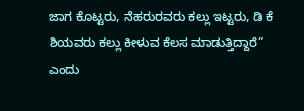ಜಾಗ ಕೊಟ್ಟರು, ನೆಹರುರವರು ಕಲ್ಲು ಇಟ್ಟರು, ಡಿ ಕೆ ಶಿಯವರು ಕಲ್ಲು ಕೀಳುವ ಕೆಲಸ ಮಾಡುತ್ತಿದ್ದಾರೆ” ಎಂದು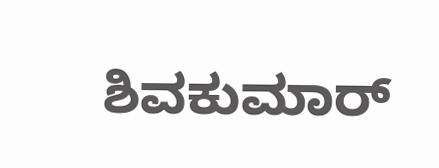ಶಿವಕುಮಾರ್‌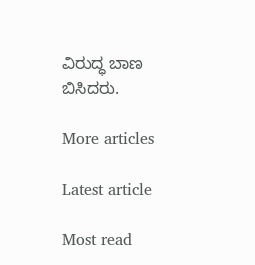ವಿರುದ್ಧ ಬಾಣ ಬಿಸಿದರು.

More articles

Latest article

Most read